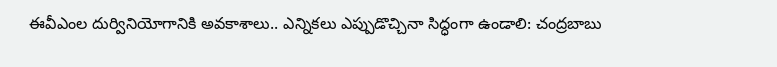ఈవీఎంల దుర్వినియోగానికి అవకాశాలు.. ఎన్నికలు ఎప్పుడొచ్చినా సిద్ధంగా ఉండాలి: చంద్రబాబు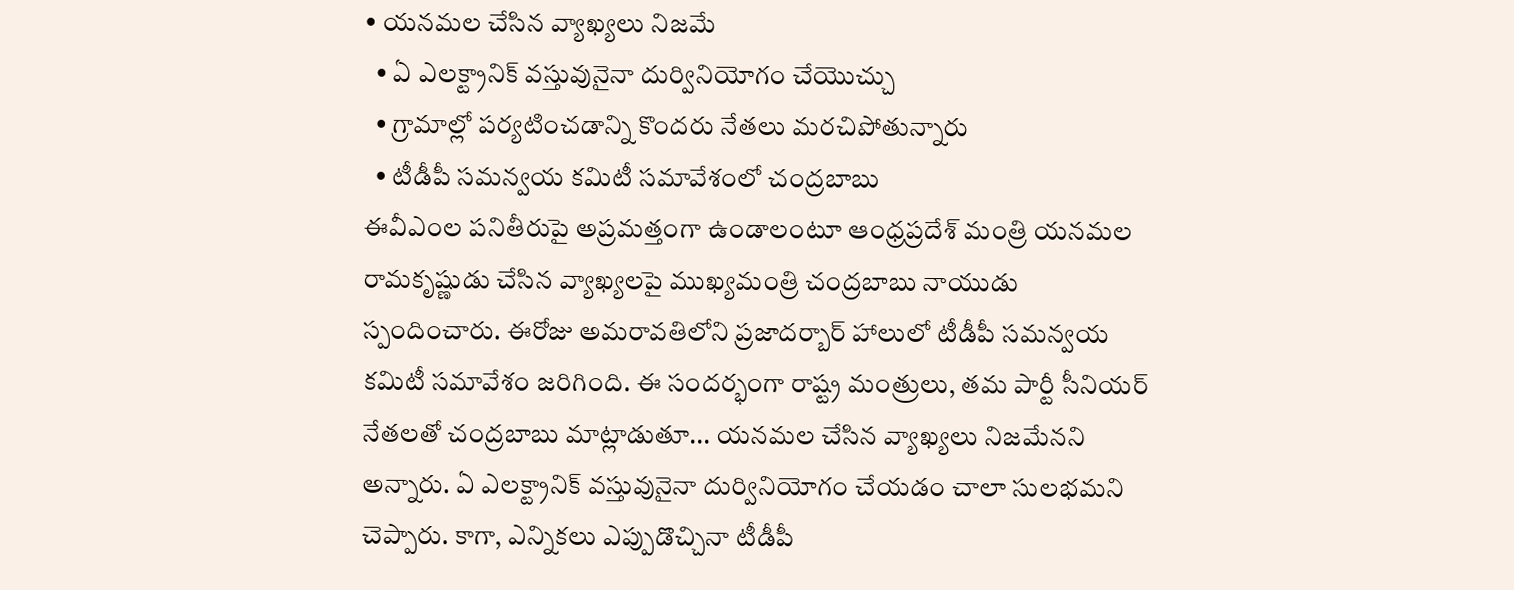• యనమల చేసిన వ్యాఖ్యలు నిజమే
  • ఏ ఎలక్ట్రానిక్‌ వస్తువునైనా దుర్వినియోగం చేయొచ్చు
  • గ్రామాల్లో పర్యటించడాన్ని కొందరు నేతలు మరచిపోతున్నారు
  • టీడీపీ సమన్వయ కమిటీ సమావేశంలో చంద్రబాబు
ఈవీఎంల పనితీరుపై అప్రమత్తంగా ఉండాలంటూ ఆంధ్రప్రదేశ్‌ మంత్రి యనమల రామకృష్ణుడు చేసిన వ్యాఖ్యలపై ముఖ్యమంత్రి చంద్రబాబు నాయుడు స్పందించారు. ఈరోజు అమరావతిలోని ప్రజాదర్బార్‌ హాలులో టీడీపీ సమన్వయ కమిటీ సమావేశం జరిగింది. ఈ సందర్భంగా రాష్ట్ర మంత్రులు, తమ పార్టీ సీనియర్‌ నేతలతో చంద్రబాబు మాట్లాడుతూ... యనమల చేసిన వ్యాఖ్యలు నిజమేనని అన్నారు. ఏ ఎలక్ట్రానిక్‌ వస్తువునైనా దుర్వినియోగం చేయడం చాలా సులభమని చెప్పారు. కాగా, ఎన్నికలు ఎప్పుడొచ్చినా టీడీపీ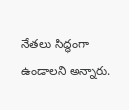నేతలు సిద్ధంగా ఉండాలని అన్నారు.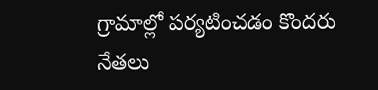గ్రామాల్లో పర్యటించడం కొందరు నేతలు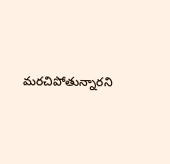మరచిపోతున్నారని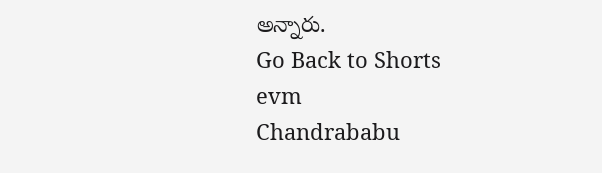అన్నారు.
Go Back to Shorts
evm
Chandrababu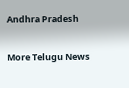Andhra Pradesh

More Telugu News